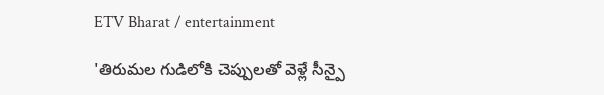ETV Bharat / entertainment

'తిరుమల గుడిలోకి చెప్పులతో వెళ్లే సీన్పై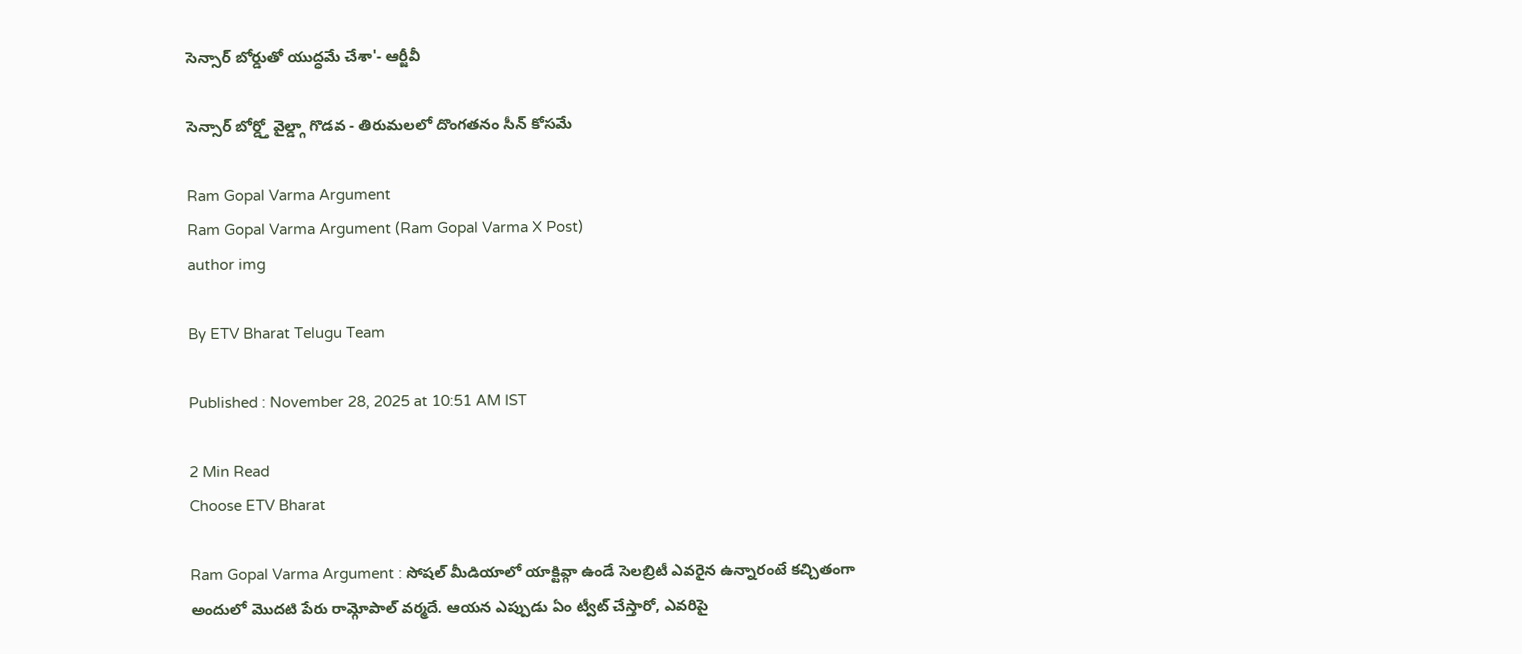సెన్సార్ బోర్డుతో యుద్ధమే చేశా'- ఆర్జీవీ

సెన్సార్ బోర్డ్తో వైల్డ్గా గొడవ - తిరుమలలో దొంగతనం సీన్ కోసమే

Ram Gopal Varma Argument
Ram Gopal Varma Argument (Ram Gopal Varma X Post)
author img

By ETV Bharat Telugu Team

Published : November 28, 2025 at 10:51 AM IST

2 Min Read
Choose ETV Bharat

Ram Gopal Varma Argument : సోషల్ మీడియాలో యాక్టివ్గా ఉండే సెలబ్రిటీ ఎవరైన ఉన్నారంటే కచ్చితంగా అందులో మొదటి పేరు రామ్గోపాల్ వర్మదే. ఆయన ఎప్పుడు ఏం ట్వీట్ చేస్తారో, ఎవరిపై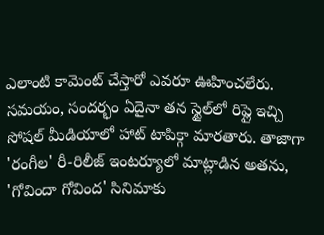ఎలాంటి కామెంట్ చేస్తారో ఎవరూ ఊహించలేరు. సమయం, సందర్భం ఏదైనా తన స్టైల్‌లో రిప్లై ఇచ్చి సోషల్ మీడియాలో హాట్ టాపిక్గా మారతారు. తాజాగా 'రంగీల' రీ-రిలీజ్ ఇంటర్యూలో మాట్లాడిన అతను, 'గోవిందా గోవింద' సినిమాకు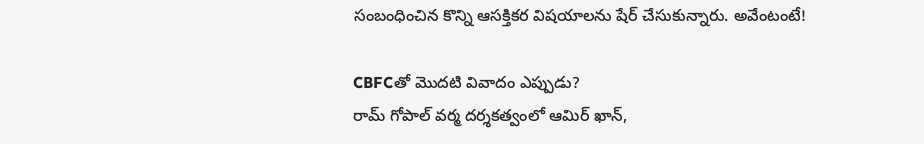సంబంధించిన కొన్ని ఆసక్తికర విషయాలను షేర్ చేసుకున్నారు. అవేంటంటే!

CBFCతో మొదటి వివాదం ఎప్పుడు?
రామ్ గోపాల్ వర్మ దర్శకత్వంలో ఆమిర్ ఖాన్,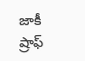జాకీ ష్రాఫ్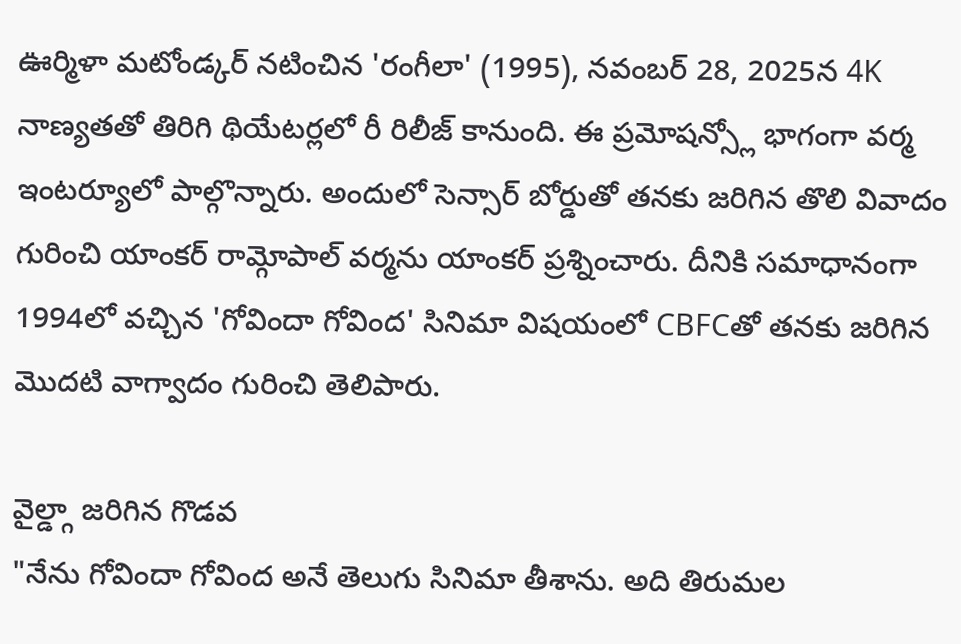ఊర్మిళా మటోండ్కర్ నటించిన 'రంగీలా' (1995), నవంబర్ 28, 2025న 4K నాణ్యతతో తిరిగి థియేటర్లలో రీ రిలీజ్ కానుంది. ఈ ప్రమోషన్స్లో భాగంగా వర్మ ఇంటర్యూలో పాల్గొన్నారు. అందులో సెన్సార్ బోర్డుతో తనకు జరిగిన తొలి వివాదం గురించి యాంకర్ రామ్గోపాల్ వర్మను యాంకర్ ప్రశ్నించారు. దీనికి సమాధానంగా 1994లో వచ్చిన 'గోవిందా గోవింద' సినిమా విషయంలో CBFCతో తనకు జరిగిన మొదటి వాగ్వాదం గురించి తెలిపారు.

వైల్డ్గా జరిగిన గొడవ
"నేను గోవిందా గోవింద అనే తెలుగు సినిమా తీశాను. అది తిరుమల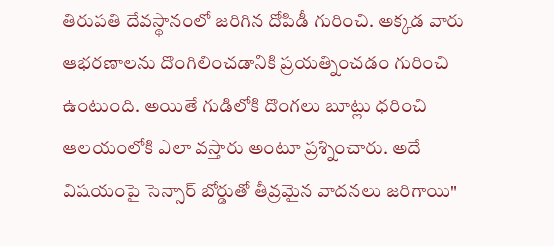తిరుపతి దేవస్థానంలో జరిగిన దోపిడీ గురించి. అక్కడ వారు ఆభరణాలను దొంగిలించడానికి ప్రయత్నించడం గురించి ఉంటుంది. అయితే గుడిలోకి దొంగలు బూట్లు ధరించి ఆలయంలోకి ఎలా వస్తారు అంటూ ప్రశ్నించారు. అదే విషయంపై సెన్సార్ బోర్డుతో తీవ్రమైన వాదనలు జరిగాయి"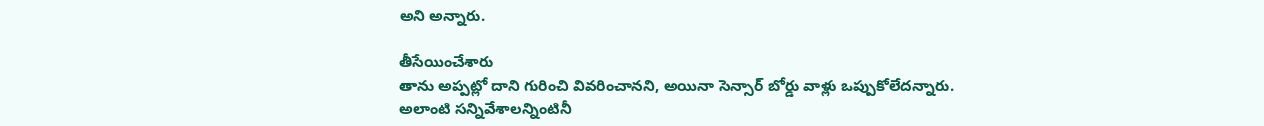అని అన్నారు.

తీసేయించేశారు
తాను అప్పట్లో దాని గురించి వివరించానని, అయినా సెన్సార్ బోర్డు వాళ్లు ఒప్పుకోలేదన్నారు. అలాంటి సన్నివేశాలన్నింటినీ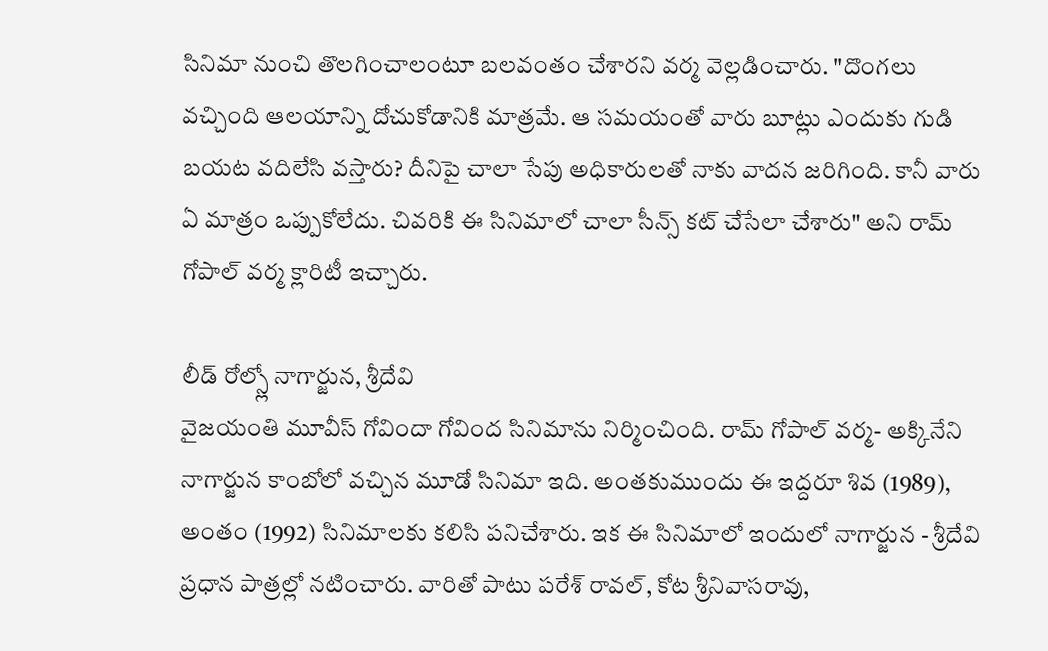సినిమా నుంచి తొలగించాలంటూ బలవంతం చేశారని వర్మ వెల్లడించారు. "దొంగలు వచ్చింది ఆలయాన్ని దోచుకోడానికి మాత్రమే. ఆ సమయంతో వారు బూట్లు ఎందుకు గుడి బయట వదిలేసి వస్తారు? దీనిపై చాలా సేపు అధికారులతో నాకు వాదన జరిగింది. కానీ వారు ఏ మాత్రం ఒప్పుకోలేదు. చివరికి ఈ సినిమాలో చాలా సీన్స్ కట్ చేసేలా చేశారు" అని రామ్ గోపాల్ వర్మ క్లారిటీ ఇచ్చారు.

లీడ్ రోల్స్లో నాగార్జున, శ్రీదేవి
వైజయంతి మూవీస్ గోవిందా గోవింద సినిమాను నిర్మించింది. రామ్ గోపాల్ వర్మ- అక్కినేని నాగార్జున కాంబోలో వచ్చిన మూడో సినిమా ఇది. అంతకుముందు ఈ ఇద్దరూ శివ (1989), అంతం (1992) సినిమాలకు కలిసి పనిచేశారు. ఇక ఈ సినిమాలో ఇందులో నాగార్జున - శ్రీదేవి ప్రధాన పాత్రల్లో నటించారు. వారితో పాటు పరేశ్ రావల్, కోట శ్రీనివాసరావు,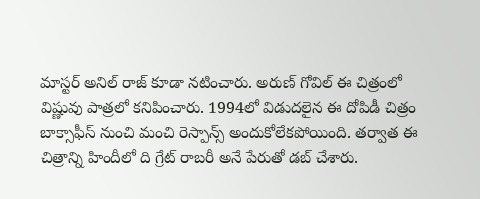మాస్టర్ అనిల్ రాజ్ కూడా నటించారు. అరుణ్ గోవిల్ ఈ చిత్రంలో విష్ణువు పాత్రలో కనిపించారు. 1994లో విడుదలైన ఈ దోపిడీ చిత్రం బాక్సాఫీస్ నుంచి మంచి రెస్పాన్స్ అందుకోలేకపోయింది. తర్వాత ఈ చిత్రాన్ని హిందీలో ది గ్రేట్ రాబరీ అనే పేరుతో డబ్ చేశారు.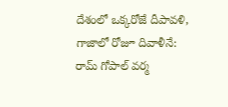దేశంలో ఒక్కరోజే దీపావళి, గాజాలో రోజూ దివాళీనే: రామ్ గోపాల్ వర్మ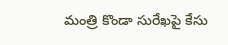మంత్రి కొండా సురేఖపై కేసు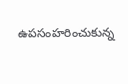ఉపసంహరించుకున్న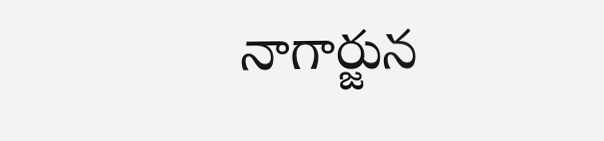నాగార్జున